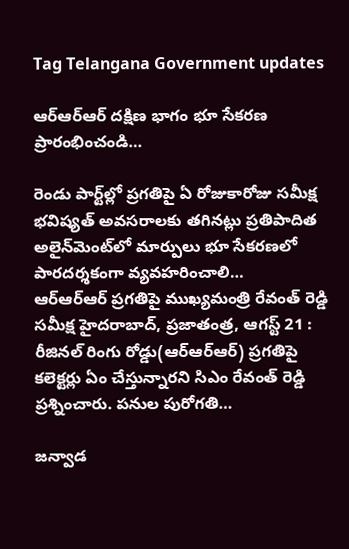Tag Telangana Government updates

ఆర్‌ఆర్‌ఆర్‌ ‌దక్షిణ భాగం భూ సేకరణ ప్రారంభించండి…

రెండు పార్ట్‌ల్లో ప్రగతిపై ఏ రోజుకారోజు సమీక్ష భవిష్యత్‌ అవసరాలకు తగినట్లు ప్రతిపాదిత అలైన్‌మెంట్‌లో మార్పులు భూ సేకరణలో పారదర్శకంగా వ్యవహరించాలి… ఆర్‌ఆర్‌ఆర్‌ ‌ప్రగతిపై ముఖ్యమంత్రి రేవంత్‌ ‌రెడ్డి సమీక్ష హైదరాబాద్‌, ప్రజాతంత్ర, ఆగస్ట్ 21 : రీజినల్‌ ‌రింగు రోడ్డు(ఆర్‌ఆర్‌ఆర్‌) ప్రగతిపై కలెక్టర్లు ఏం చేస్తున్నారని సిఎం రేవంత్‌ ‌రెడ్డి ప్రశ్నించారు. పనుల పురోగతి…

జన్వాడ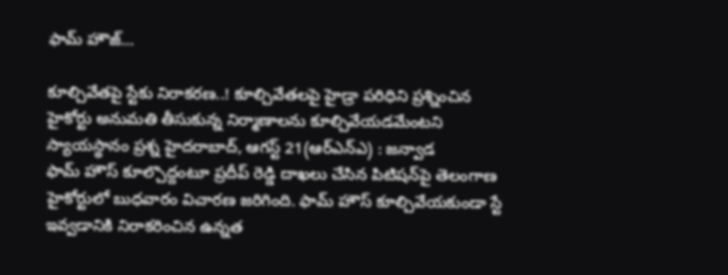ఫామ్‌ ‌హౌజ్‌…

కూల్చివేతపై స్టేకు నిరాకరణ..! కూల్చివేతలపై హైడ్రా పరిధిని ప్రశ్నించిన హైకోర్టు అనుమతి తీసుకున్న నిర్మాణాలను కూల్చివేయడమేంటని స్యాయస్థానం ప్రశ్న హైదరాబాద్‌, ఆగస్ట్ 21(ఆర్‌ఎన్‌ఎ) : జన్వాడ ఫామ్‌ ‌హౌస్‌ ‌కూల్చొద్దంటూ ప్రదీప్‌ ‌రెడ్డి దాఖలు చేసిన పిటిషన్‌పై తెలంగాణ హైకోర్టులో బుధవారం విచారణ జరిగింది. ఫామ్‌ ‌హౌస్‌ ‌కూల్చివేయకుండా స్టే ఇవ్వడానికి నిరాకరించిన ఉన్నత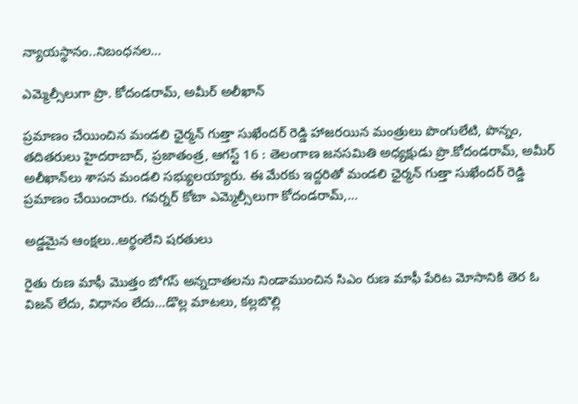న్యాయస్థానం..నిబంధనల…

ఎమ్మెల్సీలుగా ప్రొ. కోదండరామ్‌, అమీర్‌ అలీఖాన్‌ ‌

ప్రమాణం చేయించిన మండలి ఛైర్మన్‌ ‌గుత్తా సుఖేందర్‌ ‌రెడ్డి హాజరయిన మంత్రులు పొంగులేటి, పొన్నం, తదితరులు హైదరాబాద్‌, ప్రజాతంత్ర, ఆగస్ట్ 16 : తెలంగాణ జనసమితి అధ్యక్షుడు ప్రొ.కోదండరామ్‌, అమీర్‌ అలీఖాన్‌లు శాసన మండలి సభ్యులయ్యారు. ఈ మేరకు ఇద్దరితో మండలి ఛైర్మన్‌ ‌గుత్తా సుఖేందర్‌ ‌రెడ్డి ప్రమాణం చేయించారు. గవర్నర్‌ ‌కోటా ఎమ్మెల్సీలుగా కోదండరామ్‌,…

అడ్డమైన ఆంక్షలు..అర్థంలేని షరతులు

రైతు రుణ మాఫీ మొత్తం బోగస్‌ అన్నదాతలను నిండాముంచిన సిఎం రుణ మాఫీ పేరిట మోసానికి తెర ఓ విజన్‌ ‌లేదు, విధానం లేదు…డొల్ల మాటలు, కల్లబొల్లి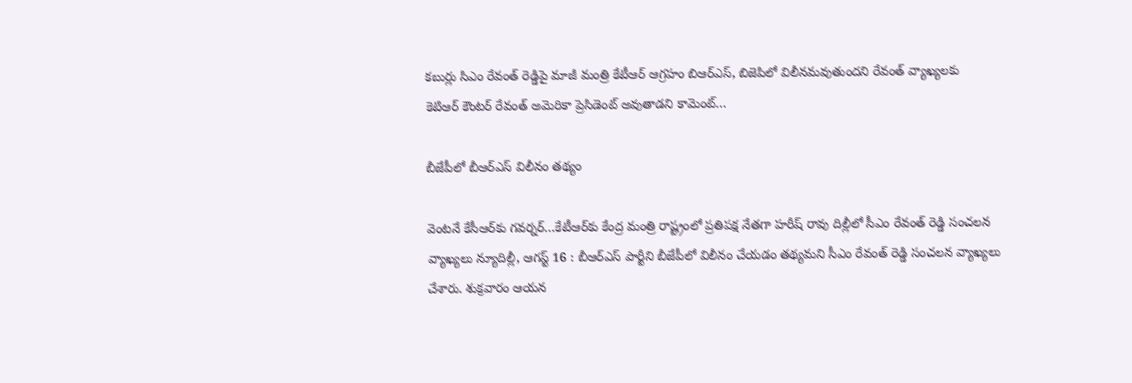కబుర్లు సిఎం రేవంత్‌ ‌రెడ్డిపై మాజీ మంత్రి కేటీఆర్‌ ఆ‌గ్రహం బిఆర్ఎస్‌, బిజెపిలో విలీనమవుతుందని రేవంత్‌ ‌వ్యాఖ్యలకు కెటిఆర్‌ ‌కౌంటర్‌ ‌రేవంత్‌ అమెరికా ప్రెసిడెంట్‌ అవుతాడని కామెంట్‌…

బీజేపీలో బీఆర్ఎస్‌ ‌విలీనం తథ్యం

వెంటనే కేసీఆర్‌కు గవర్నర్‌…కేటీఆర్‌కు కేంద్ర మంత్రి రాష్ట్రంలో ప్రతిపక్ష నేతగా హరీష్‌ ‌రావు దిల్లీలో సీఎం రేవంత్‌ ‌రెడ్డి సంచలన వ్యాఖ్యలు న్యూదిల్లీ, ఆగస్ట్ 16 : బీఆర్ఎస్‌ ‌పార్టీని బీజేపీలో విలీనం చేయడం తథ్యమని సీఎం రేవంత్‌ ‌రెడ్డి సంచలన వ్యాఖ్యలు చేశారు. శుక్రవారం ఆయన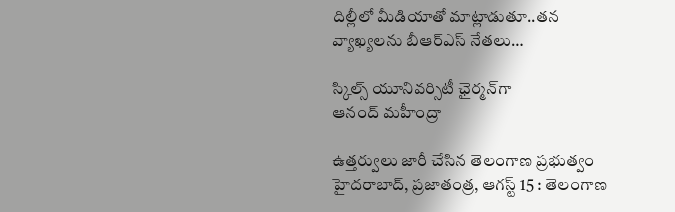దిల్లీలో మీడియాతో మాట్లాడుతూ..తన వ్యాఖ్యలను బీఆర్ఎస్‌ ‌నేతలు…

స్కిల్స్ ‌యూనివర్సిటీ ఛైర్మన్‌గా ఆనంద్‌ ‌మహీంద్రా

ఉత్తర్వులు జారీ చేసిన తెలంగాణ ప్రభుత్వం హైదరాబాద్‌, ప్రజాతంత్ర, ఆగస్ట్ 15 : తెలంగాణ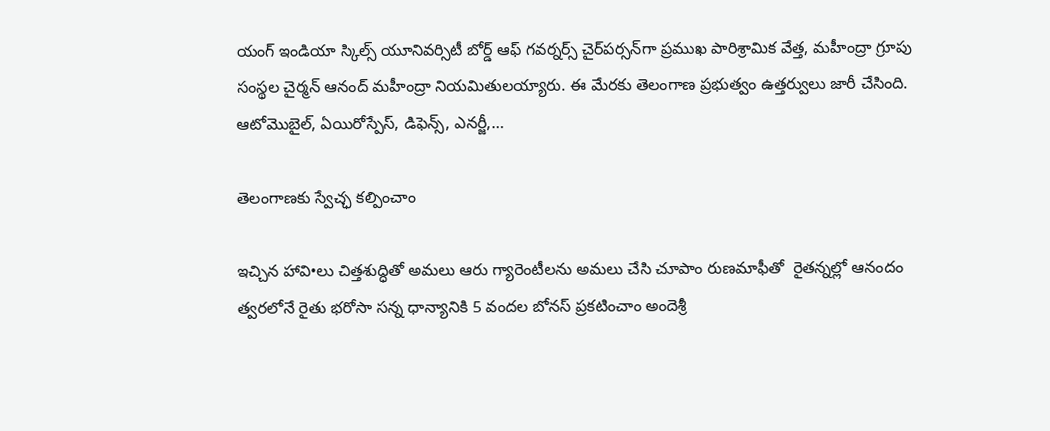యంగ్‌ ఇం‌డియా స్కిల్స్ ‌యూనివర్సిటీ బోర్డ్ ఆఫ్‌ ‌గవర్నర్స్ ‌చైర్‌పర్సన్‌గా ప్రముఖ పారిశ్రామిక వేత్త, మహీంద్రా గ్రూపు సంస్థల చైర్మన్‌ ఆనంద్‌ ‌మహీంద్రా నియమితులయ్యారు. ఈ మేరకు తెలంగాణ ప్రభుత్వం ఉత్తర్వులు జారీ చేసింది. ఆటోమొబైల్‌, ఏయిరోస్పేస్‌, డిఫెన్స్, ఎనర్జీ,…

తెలంగాణకు స్వేచ్ఛ కల్పించాం

ఇచ్చిన హావి•లు చిత్తశుద్ధితో అమలు ఆరు గ్యారెంటీలను అమలు చేసి చూపాం రుణమాఫీతో  రైతన్నల్లో ఆనందం త్వరలోనే రైతు భరోసా సన్న ధాన్యానికి 5 వందల బోనస్‌ ‌ప్రకటించాం అందెశ్రీ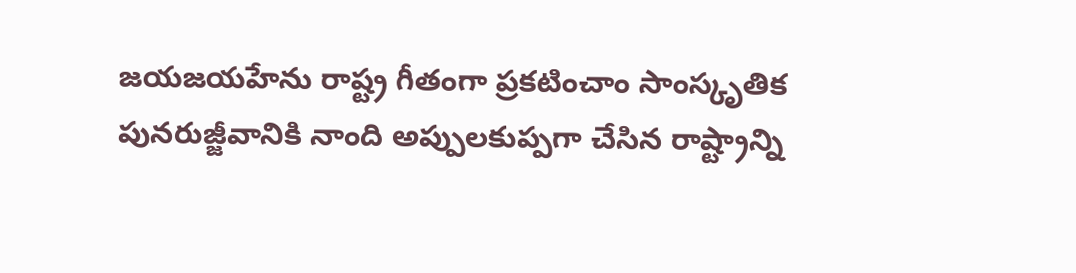జయజయహేను రాష్ట్ర గీతంగా ప్రకటించాం సాంస్కృతిక పునరుజ్జీవానికి నాంది అప్పులకుప్పగా చేసిన రాష్ట్రాన్ని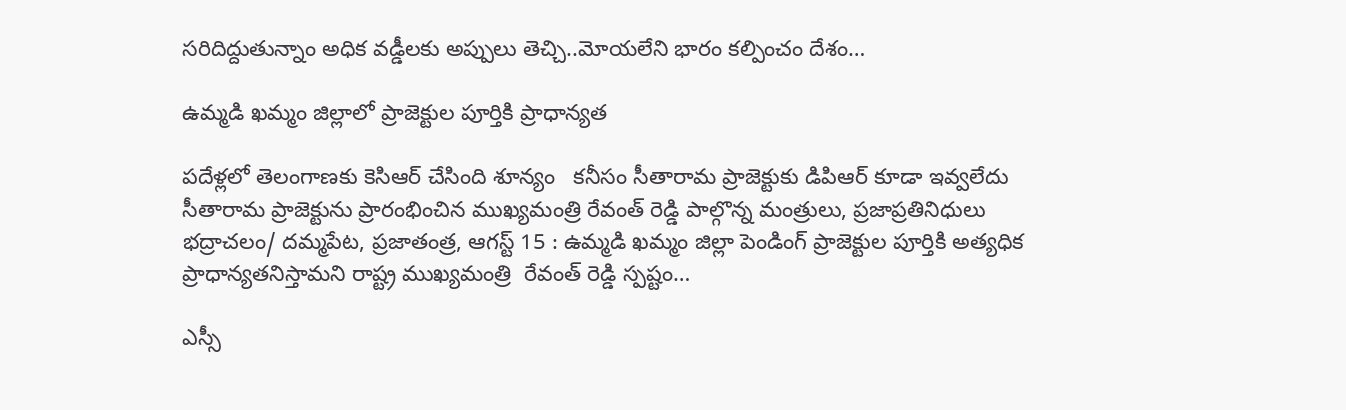సరిదిద్దుతున్నాం అధిక వడ్డీలకు అప్పులు తెచ్చి..మోయలేని భారం కల్పించం దేశం…

ఉమ్మడి ఖమ్మం జిల్లాలో ప్రాజెక్టుల పూర్తికి ప్రాధాన్యత

పదేళ్లలో తెలంగాణకు కెసిఆర్‌ ‌చేసింది శూన్యం   కనీసం సీతారామ ప్రాజెక్టుకు డిపిఆర్‌ ‌కూడా ఇవ్వలేదు సీతారామ ప్రాజెక్టును ప్రారంభించిన ముఖ్యమంత్రి రేవంత్‌ ‌రెడ్డి పాల్గొన్న మంత్రులు, ప్రజాప్రతినిధులు భద్రాచలం/ దమ్మపేట, ప్రజాతంత్ర, ఆగస్ట్ 15 : ఉమ్మడి ఖమ్మం జిల్లా పెండింగ్‌ ‌ప్రాజెక్టుల పూర్తికి అత్యధిక ప్రాధాన్యతనిస్తామని రాష్ట్ర ముఖ్యమంత్రి  రేవంత్‌ ‌రెడ్డి స్పష్టం…

ఎస్సీ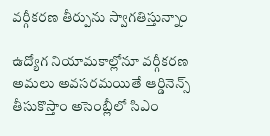వర్గీకరణ తీర్పును స్వాగతిస్తున్నాం

ఉద్యోగ నియామకాల్లోనూ వర్గీకరణ అమలు అవసరమయితే ఆర్డినెన్స్‌ తీసుకొస్తాం అసెంబ్లీలో సిఎం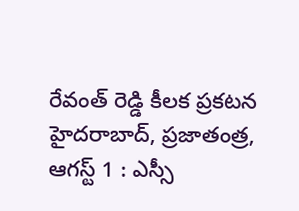రేవంత్‌ రెడ్డి కీలక ప్రకటన హైదరాబాద్‌, ప్రజాతంత్ర, ఆగస్ట్‌ 1 : ఎస్సీ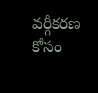వర్గీకరణ కోసం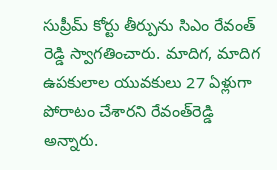సుప్రీమ్‌ కోర్టు తీర్పును సిఎం రేవంత్‌ రెడ్డి స్వాగతించారు. మాదిగ, మాదిగ ఉపకులాల యువకులు 27 ఏళ్లుగా పోరాటం చేశారని రేవంత్‌రెడ్డి అన్నారు.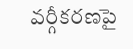వర్గీకరణపై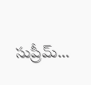సుప్రీమ్‌…